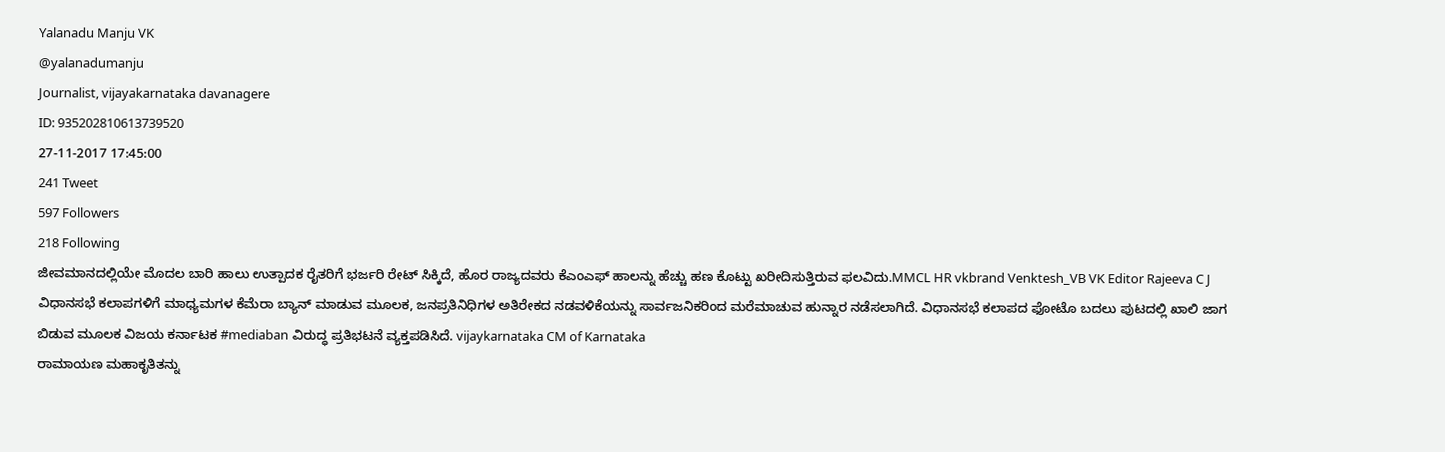Yalanadu Manju VK
@yalanadumanju
Journalist, vijayakarnataka davanagere
ID: 935202810613739520
27-11-2017 17:45:00
241 Tweet
597 Followers
218 Following
ಜೀವಮಾನದಲ್ಲಿಯೇ ಮೊದಲ ಬಾರಿ ಹಾಲು ಉತ್ಪಾದಕ ರೈತರಿಗೆ ಭರ್ಜರಿ ರೇಟ್ ಸಿಕ್ಕಿದೆ, ಹೊರ ರಾಜ್ಯದವರು ಕೆಎಂಎಫ್ ಹಾಲನ್ನು ಹೆಚ್ಚು ಹಣ ಕೊಟ್ಟು ಖರೀದಿಸುತ್ತಿರುವ ಫಲವಿದು.MMCL HR vkbrand Venktesh_VB VK Editor Rajeeva C J
ವಿಧಾನಸಭೆ ಕಲಾಪಗಳಿಗೆ ಮಾಧ್ಯಮಗಳ ಕೆಮೆರಾ ಬ್ಯಾನ್ ಮಾಡುವ ಮೂಲಕ, ಜನಪ್ರತಿನಿಧಿಗಳ ಅತಿರೇಕದ ನಡವಳಿಕೆಯನ್ನು ಸಾರ್ವಜನಿಕರಿಂದ ಮರೆಮಾಚುವ ಹುನ್ನಾರ ನಡೆಸಲಾಗಿದೆ. ವಿಧಾನಸಭೆ ಕಲಾಪದ ಫೋಟೊ ಬದಲು ಪುಟದಲ್ಲಿ ಖಾಲಿ ಜಾಗ ಬಿಡುವ ಮೂಲಕ ವಿಜಯ ಕರ್ನಾಟಕ #mediaban ವಿರುದ್ಧ ಪ್ರತಿಭಟನೆ ವ್ಯಕ್ತಪಡಿಸಿದೆ. vijaykarnataka CM of Karnataka
ರಾಮಾಯಣ ಮಹಾಕೃತಿತನ್ನು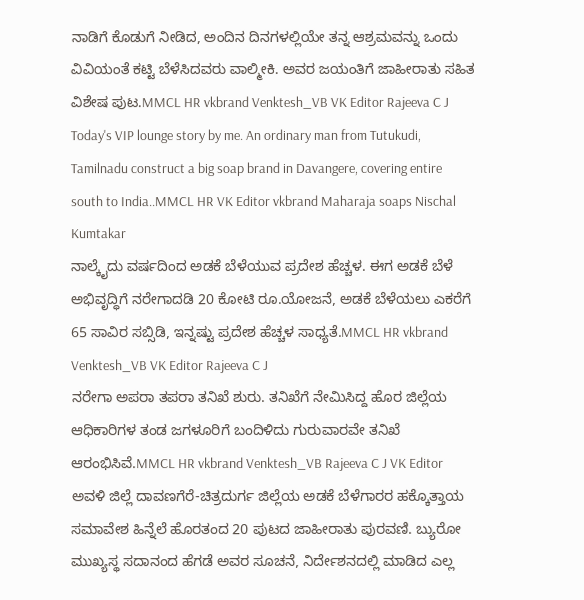ನಾಡಿಗೆ ಕೊಡುಗೆ ನೀಡಿದ, ಅಂದಿನ ದಿನಗಳಲ್ಲಿಯೇ ತನ್ನ ಆಶ್ರಮವನ್ನು ಒಂದು ವಿವಿಯಂತೆ ಕಟ್ಟಿ ಬೆಳೆಸಿದವರು ವಾಲ್ಮೀಕಿ. ಅವರ ಜಯಂತಿಗೆ ಜಾಹೀರಾತು ಸಹಿತ ವಿಶೇಷ ಪುಟ.MMCL HR vkbrand Venktesh_VB VK Editor Rajeeva C J
Today's VIP lounge story by me. An ordinary man from Tutukudi, Tamilnadu construct a big soap brand in Davangere, covering entire south to India..MMCL HR VK Editor vkbrand Maharaja soaps Nischal Kumtakar
ನಾಲ್ಕೈದು ವರ್ಷದಿಂದ ಅಡಕೆ ಬೆಳೆಯುವ ಪ್ರದೇಶ ಹೆಚ್ಚಳ. ಈಗ ಅಡಕೆ ಬೆಳೆ ಅಭಿವೃದ್ಧಿಗೆ ನರೇಗಾದಡಿ 20 ಕೋಟಿ ರೂ.ಯೋಜನೆ, ಅಡಕೆ ಬೆಳೆಯಲು ಎಕರೆಗೆ 65 ಸಾವಿರ ಸಬ್ಸಿಡಿ, ಇನ್ನಷ್ಟು ಪ್ರದೇಶ ಹೆಚ್ಚಳ ಸಾಧ್ಯತೆ.MMCL HR vkbrand Venktesh_VB VK Editor Rajeeva C J
ನರೇಗಾ ಅಪರಾ ತಪರಾ ತನಿಖೆ ಶುರು. ತನಿಖೆಗೆ ನೇಮಿಸಿದ್ದ ಹೊರ ಜಿಲ್ಲೆಯ ಆಧಿಕಾರಿಗಳ ತಂಡ ಜಗಳೂರಿಗೆ ಬಂದಿಳಿದು ಗುರುವಾರವೇ ತನಿಖೆ ಆರಂಭಿಸಿವೆ.MMCL HR vkbrand Venktesh_VB Rajeeva C J VK Editor
ಅವಳಿ ಜಿಲ್ಲೆ ದಾವಣಗೆರೆ-ಚಿತ್ರದುರ್ಗ ಜಿಲ್ಲೆಯ ಅಡಕೆ ಬೆಳೆಗಾರರ ಹಕ್ಕೊತ್ತಾಯ ಸಮಾವೇಶ ಹಿನ್ನೆಲೆ ಹೊರತಂದ 20 ಪುಟದ ಜಾಹೀರಾತು ಪುರವಣಿ. ಬ್ಯುರೋ ಮುಖ್ಯಸ್ಥ ಸದಾನಂದ ಹೆಗಡೆ ಅವರ ಸೂಚನೆ, ನಿರ್ದೇಶನದಲ್ಲಿ ಮಾಡಿದ ಎಲ್ಲ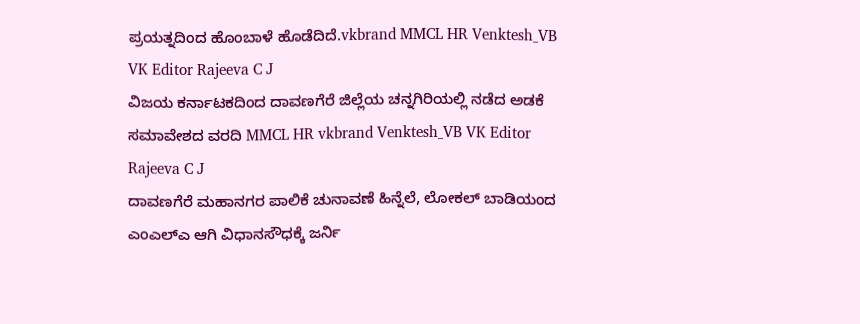ಪ್ರಯತ್ನದಿಂದ ಹೊಂಬಾಳೆ ಹೊಡೆದಿದೆ.vkbrand MMCL HR Venktesh_VB VK Editor Rajeeva C J
ವಿಜಯ ಕರ್ನಾಟಕದಿಂದ ದಾವಣಗೆರೆ ಜಿಲ್ಲೆಯ ಚನ್ನಗಿರಿಯಲ್ಲಿ ನಡೆದ ಅಡಕೆ ಸಮಾವೇಶದ ವರದಿ MMCL HR vkbrand Venktesh_VB VK Editor Rajeeva C J
ದಾವಣಗೆರೆ ಮಹಾನಗರ ಪಾಲಿಕೆ ಚುನಾವಣೆ ಹಿನ್ನೆಲೆ, ಲೋಕಲ್ ಬಾಡಿಯಂದ ಎಂಎಲ್ಎ ಆಗಿ ವಿಧಾನಸೌಧಕ್ಕೆ ಜರ್ನಿ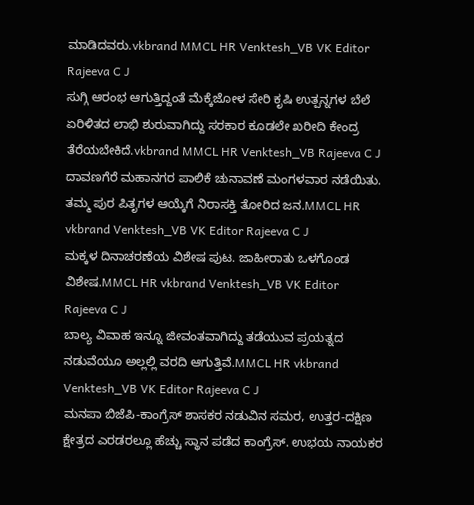ಮಾಡಿದವರು.vkbrand MMCL HR Venktesh_VB VK Editor Rajeeva C J
ಸುಗ್ಗಿ ಆರಂಭ ಆಗುತ್ತಿದ್ದಂತೆ ಮೆಕ್ಕೆಜೋಳ ಸೇರಿ ಕೃಷಿ ಉತ್ಪನ್ನಗಳ ಬೆಲೆ ಏರಿಳಿತದ ಲಾಭಿ ಶುರುವಾಗಿದ್ದು ಸರಕಾರ ಕೂಡಲೇ ಖರೀದಿ ಕೇಂದ್ರ ತೆರೆಯಬೇಕಿದೆ.vkbrand MMCL HR Venktesh_VB Rajeeva C J
ದಾವಣಗೆರೆ ಮಹಾನಗರ ಪಾಲಿಕೆ ಚುನಾವಣೆ ಮಂಗಳವಾರ ನಡೆಯಿತು. ತಮ್ಮ ಪುರ ಪಿತೃಗಳ ಆಯ್ಕೆಗೆ ನಿರಾಸಕ್ತಿ ತೋರಿದ ಜನ.MMCL HR vkbrand Venktesh_VB VK Editor Rajeeva C J
ಮಕ್ಕಳ ದಿನಾಚರಣೆಯ ವಿಶೇಷ ಪುಟ. ಜಾಹೀರಾತು ಒಳಗೊಂಡ ವಿಶೇಷ.MMCL HR vkbrand Venktesh_VB VK Editor Rajeeva C J
ಬಾಲ್ಯ ವಿವಾಹ ಇನ್ನೂ ಜೀವಂತವಾಗಿದ್ದು ತಡೆಯುವ ಪ್ರಯತ್ನದ ನಡುವೆಯೂ ಅಲ್ಲಲ್ಲಿ ವರದಿ ಆಗುತ್ತಿವೆ.MMCL HR vkbrand Venktesh_VB VK Editor Rajeeva C J
ಮನಪಾ ಬಿಜೆಪಿ-ಕಾಂಗ್ರೆಸ್ ಶಾಸಕರ ನಡುವಿನ ಸಮರ, ಉತ್ತರ-ದಕ್ಷಿಣ ಕ್ಷೇತ್ರದ ಎರಡರಲ್ಲೂ ಹೆಚ್ಚು ಸ್ಥಾನ ಪಡೆದ ಕಾಂಗ್ರೆಸ್. ಉಭಯ ನಾಯಕರ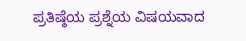ಪ್ರತಿಷ್ಠೆಯ ಪ್ರಶ್ನೆಯ ವಿಷಯವಾದ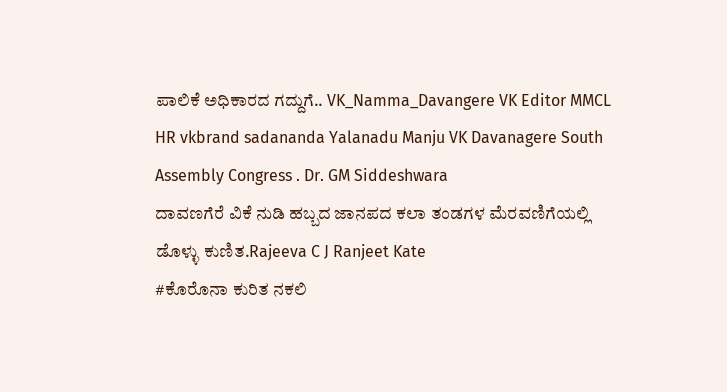ಪಾಲಿಕೆ ಅಧಿಕಾರದ ಗದ್ದುಗೆ.. VK_Namma_Davangere VK Editor MMCL HR vkbrand sadananda Yalanadu Manju VK Davanagere South Assembly Congress . Dr. GM Siddeshwara
ದಾವಣಗೆರೆ ವಿಕೆ ನುಡಿ ಹಬ್ಬದ ಜಾನಪದ ಕಲಾ ತಂಡಗಳ ಮೆರವಣಿಗೆಯಲ್ಲಿ ಡೊಳ್ಳು ಕುಣಿತ.Rajeeva C J Ranjeet Kate
#ಕೊರೊನಾ ಕುರಿತ ನಕಲಿ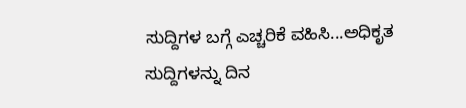ಸುದ್ದಿಗಳ ಬಗ್ಗೆ ಎಚ್ಚರಿಕೆ ವಹಿಸಿ...ಅಧಿಕೃತ ಸುದ್ದಿಗಳನ್ನು ದಿನ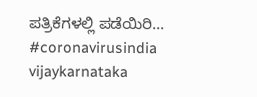ಪತ್ರಿಕೆಗಳಲ್ಲಿ ಪಡೆಯಿರಿ... #coronavirusindia vijaykarnataka